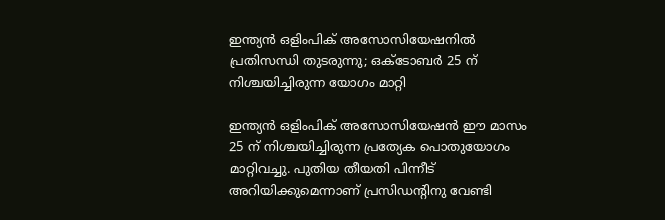ഇന്ത്യൻ ഒളിംപിക് അസോസിയേഷനിൽ പ്രതിസന്ധി തുടരുന്നു; ഒക്ടോബർ 25 ന് നിശ്ചയിച്ചിരുന്ന യോഗം മാറ്റി

ഇന്ത്യൻ ഒളിംപിക് അസോസിയേഷൻ ഈ മാസം 25 ന് നിശ്ചയിച്ചിരുന്ന പ്രത്യേക പൊതുയോഗം മാറ്റിവച്ചു. പുതിയ തീയതി പിന്നീട് അറിയിക്കുമെന്നാണ് പ്രസിഡൻ്റിനു വേണ്ടി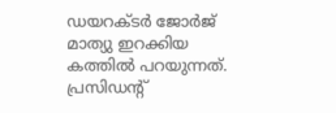ഡയറക്ടർ ജോർജ് മാത്യു ഇറക്കിയ കത്തിൽ പറയുന്നത്. പ്രസിഡൻ്റ്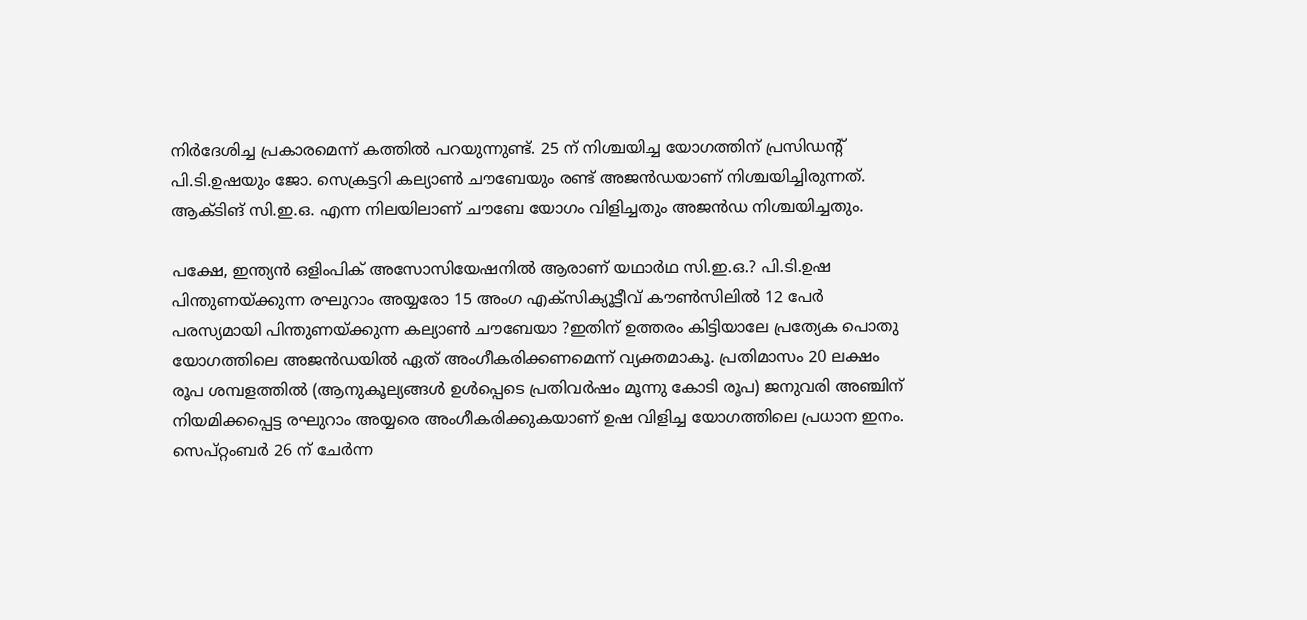നിർദേശിച്ച പ്രകാരമെന്ന് കത്തിൽ പറയുന്നുണ്ട്. 25 ന് നിശ്ചയിച്ച യോഗത്തിന് പ്രസിഡൻ്റ് പി.ടി.ഉഷയും ജോ. സെക്രട്ടറി കല്യാൺ ചൗബേയും രണ്ട് അജൻഡയാണ് നിശ്ചയിച്ചിരുന്നത്. ആക്ടിങ് സി.ഇ.ഒ. എന്ന നിലയിലാണ് ചൗബേ യോഗം വിളിച്ചതും അജൻഡ നിശ്ചയിച്ചതും.

പക്ഷേ, ഇന്ത്യൻ ഒളിംപിക് അസോസിയേഷനിൽ ആരാണ് യഥാർഥ സി.ഇ.ഒ.? പി.ടി.ഉഷ പിന്തുണയ്ക്കുന്ന രഘുറാം അയ്യരോ 15 അംഗ എക്സിക്യൂട്ടീവ് കൗൺസിലിൽ 12 പേർ പരസ്യമായി പിന്തുണയ്ക്കുന്ന കല്യാൺ ചൗബേയാ ?ഇതിന് ഉത്തരം കിട്ടിയാലേ പ്രത്യേക പൊതു യോഗത്തിലെ അജൻഡയിൽ ഏത് അംഗീകരിക്കണമെന്ന് വ്യക്തമാകൂ. പ്രതിമാസം 20 ലക്ഷം രൂപ ശമ്പളത്തിൽ (ആനുകൂല്യങ്ങൾ ഉൾപ്പെടെ പ്രതിവർഷം മൂന്നു കോടി രൂപ) ജനുവരി അഞ്ചിന് നിയമിക്കപ്പെട്ട രഘുറാം അയ്യരെ അംഗീകരിക്കുകയാണ് ഉഷ വിളിച്ച യോഗത്തിലെ പ്രധാന ഇനം. സെപ്റ്റംബർ 26 ന് ചേർന്ന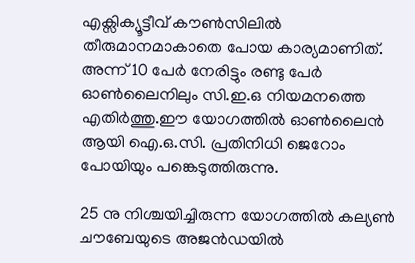എക്സിക്യൂട്ടീവ് കൗൺസിലിൽ തീരുമാനമാകാതെ പോയ കാര്യമാണിത്. അന്ന് 10 പേർ നേരിട്ടും രണ്ടു പേർ ഓൺലൈനിലും സി.ഇ.ഒ നിയമനത്തെ എതിർത്തു.ഈ യോഗത്തിൽ ഓൺലൈൻ ആയി ഐ.ഒ.സി. പ്രതിനിധി ജെറോം പോയിയും പങ്കെടുത്തിരുന്നു.

25 നു നിശ്ചയിച്ചിരുന്ന യോഗത്തിൽ കല്യൺ ചൗബേയുടെ അജൻഡയിൽ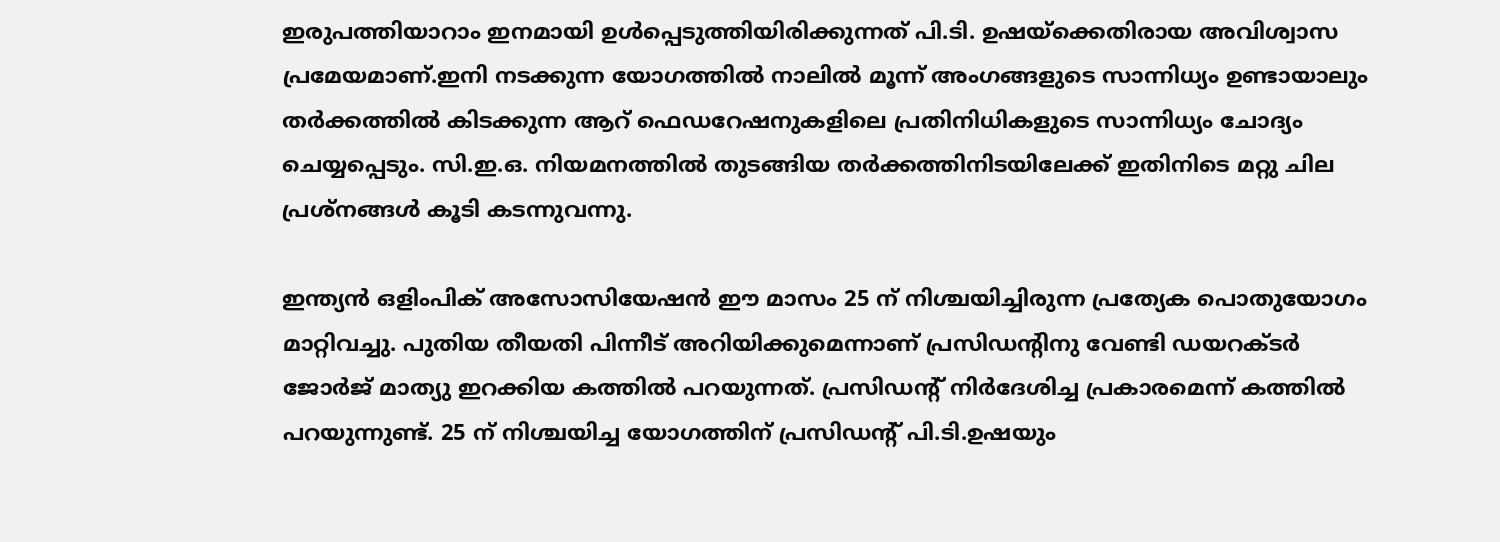ഇരുപത്തിയാറാം ഇനമായി ഉൾപ്പെടുത്തിയിരിക്കുന്നത് പി.ടി. ഉഷയ്ക്കെതിരായ അവിശ്വാസ പ്രമേയമാണ്.ഇനി നടക്കുന്ന യോഗത്തിൽ നാലിൽ മൂന്ന് അംഗങ്ങളുടെ സാന്നിധ്യം ഉണ്ടായാലും തർക്കത്തിൽ കിടക്കുന്ന ആറ് ഫെഡറേഷനുകളിലെ പ്രതിനിധികളുടെ സാന്നിധ്യം ചോദ്യം ചെയ്യപ്പെടും. സി.ഇ.ഒ. നിയമനത്തിൽ തുടങ്ങിയ തർക്കത്തിനിടയിലേക്ക് ഇതിനിടെ മറ്റു ചില പ്രശ്നങ്ങൾ കൂടി കടന്നുവന്നു.

ഇന്ത്യൻ ഒളിംപിക് അസോസിയേഷൻ ഈ മാസം 25 ന് നിശ്ചയിച്ചിരുന്ന പ്രത്യേക പൊതുയോഗം മാറ്റിവച്ചു. പുതിയ തീയതി പിന്നീട് അറിയിക്കുമെന്നാണ് പ്രസിഡൻ്റിനു വേണ്ടി ഡയറക്ടർ ജോർജ് മാത്യു ഇറക്കിയ കത്തിൽ പറയുന്നത്. പ്രസിഡൻ്റ് നിർദേശിച്ച പ്രകാരമെന്ന് കത്തിൽ പറയുന്നുണ്ട്. 25 ന് നിശ്ചയിച്ച യോഗത്തിന് പ്രസിഡൻ്റ് പി.ടി.ഉഷയും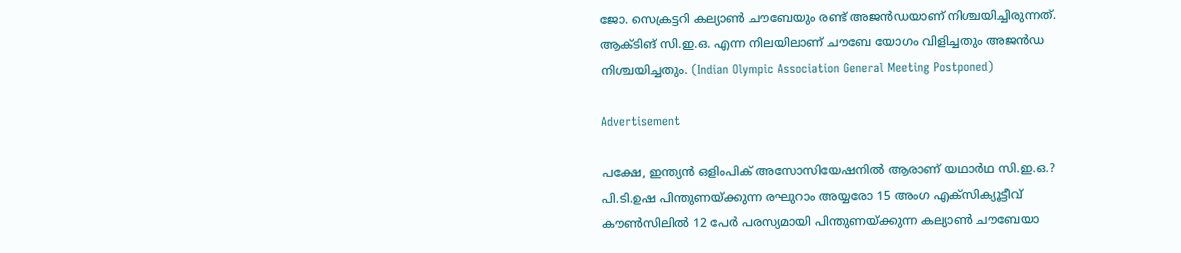ജോ. സെക്രട്ടറി കല്യാൺ ചൗബേയും രണ്ട് അജൻഡയാണ് നിശ്ചയിച്ചിരുന്നത്. ആക്ടിങ് സി.ഇ.ഒ. എന്ന നിലയിലാണ് ചൗബേ യോഗം വിളിച്ചതും അജൻഡ നിശ്ചയിച്ചതും. (Indian Olympic Association General Meeting Postponed)

Advertisement

പക്ഷേ, ഇന്ത്യൻ ഒളിംപിക് അസോസിയേഷനിൽ ആരാണ് യഥാർഥ സി.ഇ.ഒ.? പി.ടി.ഉഷ പിന്തുണയ്ക്കുന്ന രഘുറാം അയ്യരോ 15 അംഗ എക്സിക്യൂട്ടീവ് കൗൺസിലിൽ 12 പേർ പരസ്യമായി പിന്തുണയ്ക്കുന്ന കല്യാൺ ചൗബേയാ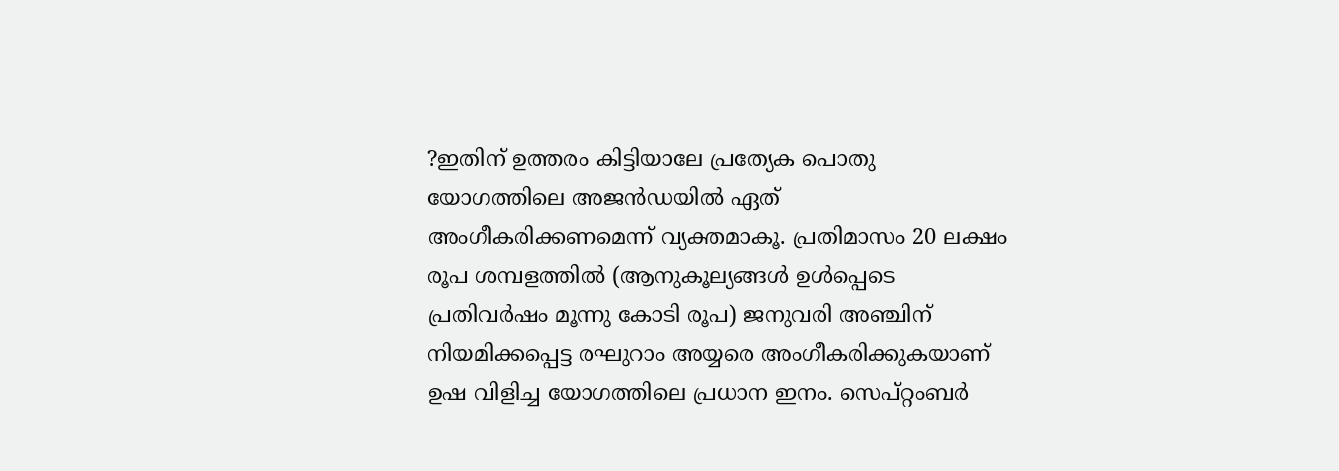?ഇതിന് ഉത്തരം കിട്ടിയാലേ പ്രത്യേക പൊതു യോഗത്തിലെ അജൻഡയിൽ ഏത് അംഗീകരിക്കണമെന്ന് വ്യക്തമാകൂ. പ്രതിമാസം 20 ലക്ഷം രൂപ ശമ്പളത്തിൽ (ആനുകൂല്യങ്ങൾ ഉൾപ്പെടെ പ്രതിവർഷം മൂന്നു കോടി രൂപ) ജനുവരി അഞ്ചിന് നിയമിക്കപ്പെട്ട രഘുറാം അയ്യരെ അംഗീകരിക്കുകയാണ് ഉഷ വിളിച്ച യോഗത്തിലെ പ്രധാന ഇനം. സെപ്റ്റംബർ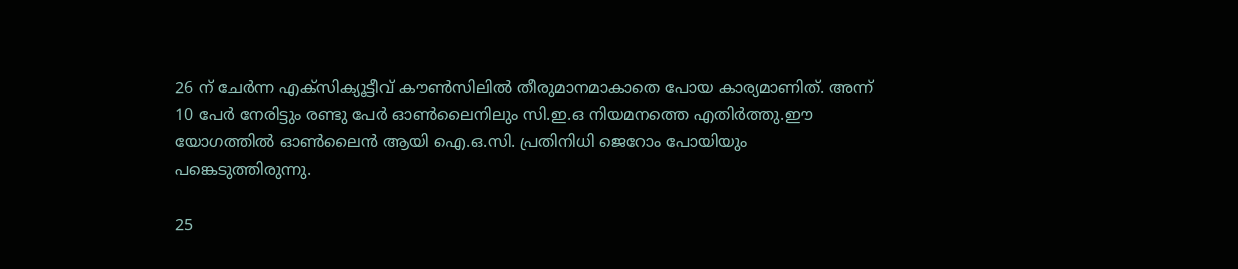26 ന് ചേർന്ന എക്സിക്യൂട്ടീവ് കൗൺസിലിൽ തീരുമാനമാകാതെ പോയ കാര്യമാണിത്. അന്ന് 10 പേർ നേരിട്ടും രണ്ടു പേർ ഓൺലൈനിലും സി.ഇ.ഒ നിയമനത്തെ എതിർത്തു.ഈ യോഗത്തിൽ ഓൺലൈൻ ആയി ഐ.ഒ.സി. പ്രതിനിധി ജെറോം പോയിയും പങ്കെടുത്തിരുന്നു.

25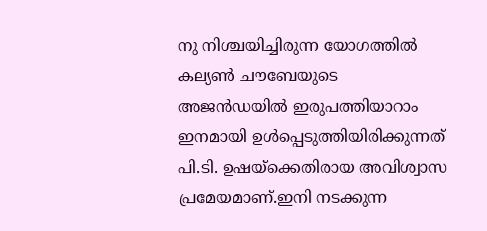നു നിശ്ചയിച്ചിരുന്ന യോഗത്തിൽ കല്യൺ ചൗബേയുടെ അജൻഡയിൽ ഇരുപത്തിയാറാം ഇനമായി ഉൾപ്പെടുത്തിയിരിക്കുന്നത് പി.ടി. ഉഷയ്ക്കെതിരായ അവിശ്വാസ പ്രമേയമാണ്.ഇനി നടക്കുന്ന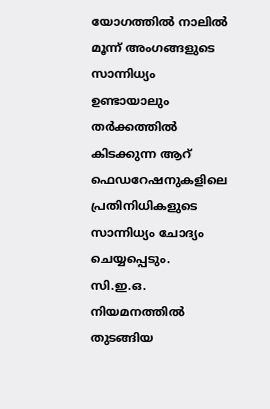യോഗത്തിൽ നാലിൽ മൂന്ന് അംഗങ്ങളുടെ സാന്നിധ്യം ഉണ്ടായാലും തർക്കത്തിൽ കിടക്കുന്ന ആറ് ഫെഡറേഷനുകളിലെ പ്രതിനിധികളുടെ സാന്നിധ്യം ചോദ്യം ചെയ്യപ്പെടും. സി.ഇ.ഒ. നിയമനത്തിൽ തുടങ്ങിയ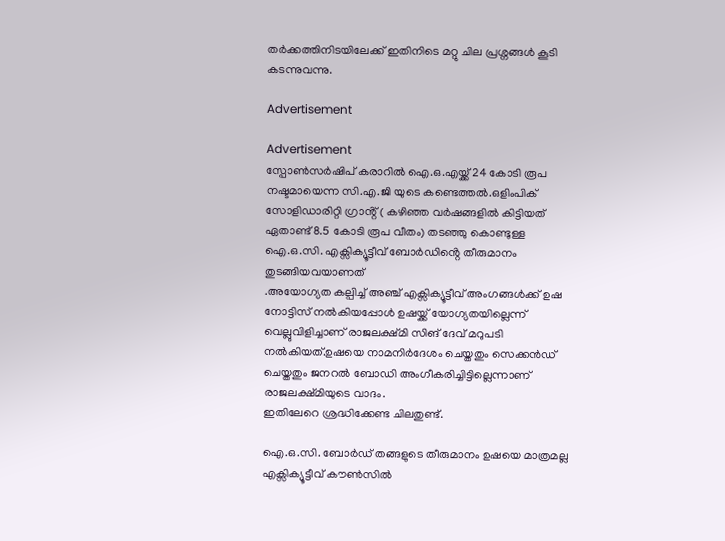തർക്കത്തിനിടയിലേക്ക് ഇതിനിടെ മറ്റു ചില പ്രശ്നങ്ങൾ കൂടി കടന്നുവന്നു.

Advertisement

Advertisement
സ്പോൺസർഷിപ് കരാറിൽ ഐ.ഒ.എയ്ക്ക് 24 കോടി രൂപ നഷ്ടമായെന്ന സി.എ.ജി യുടെ കണ്ടെത്തൽ.ഒളിംപിക് സോളിഡാരിറ്റി ഗ്രാൻ്റ് ( കഴിഞ്ഞ വർഷങ്ങളിൽ കിട്ടിയത് ഏതാണ്ട് 8.5 കോടി രൂപ വീതം) തടഞ്ഞു കൊണ്ടുള്ള ഐ.ഒ.സി. എക്സിക്യൂട്ടീവ് ബോർഡിൻ്റെ തീരുമാനം തുടങ്ങിയവയാണത്
.അയോഗ്യത കല്പിച്ച് അഞ്ച് എക്സിക്യൂട്ടീവ് അംഗങ്ങൾക്ക് ഉഷ നോട്ടിസ് നൽകിയപ്പോൾ ഉഷയ്ക്ക് യോഗ്യതയില്ലെന്ന് വെല്ലുവിളിച്ചാണ് രാജലക്ഷ്മി സിങ് ദേവ് മറുപടി നൽകിയത്.ഉഷയെ നാമനിർദേശം ചെയ്തതും സെക്കൻഡ് ചെയ്തതും ജനറൽ ബോഡി അംഗീകരിച്ചിട്ടില്ലെന്നാണ് രാജലക്ഷ്മിയുടെ വാദം.
ഇതിലേറെ ശ്രദ്ധിക്കേണ്ട ചിലതുണ്ട്.

ഐ.ഒ.സി. ബോർഡ് തങ്ങളുടെ തീരുമാനം ഉഷയെ മാത്രമല്ല എക്സിക്യൂട്ടീവ് കൗൺസിൽ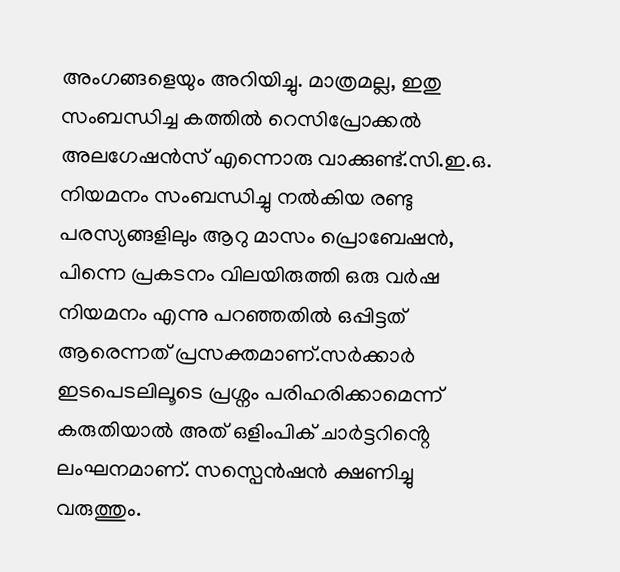അംഗങ്ങളെയും അറിയിച്ചു. മാത്രമല്ല, ഇതു സംബന്ധിച്ച കത്തിൽ റെസിപ്രോക്കൽ അലഗേഷൻസ് എന്നൊരു വാക്കുണ്ട്.സി.ഇ.ഒ. നിയമനം സം‌ബന്ധിച്ചു നൽകിയ രണ്ടു പരസ്യങ്ങളിലും ആറു മാസം പ്രൊബേഷൻ, പിന്നെ പ്രകടനം വിലയിരുത്തി ഒരു വർഷ നിയമനം എന്നു പറഞ്ഞതിൽ ഒപ്പിട്ടത് ആരെന്നത് പ്രസക്തമാണ്.സർക്കാർ ഇടപെടലിലൂടെ പ്രശ്നം പരിഹരിക്കാമെന്ന് കരുതിയാൽ അത് ഒളിംപിക് ചാർട്ടറിൻ്റെ ലംഘനമാണ്. സസ്പെൻഷൻ ക്ഷണിച്ചു വരുത്തും.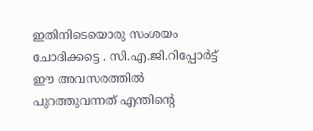ഇതിനിടെയൊരു സംശയം ചോദിക്കട്ടെ . സി.എ.ജി.റിപ്പോർട്ട് ഈ അവസരത്തിൽ പുറത്തുവന്നത് എന്തിൻ്റെ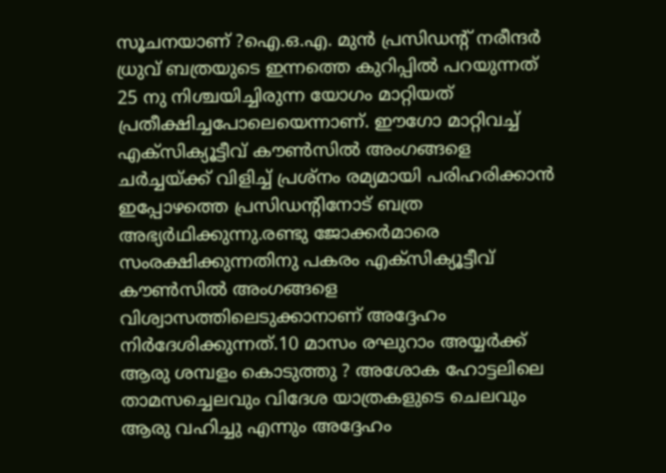സൂചനയാണ് ?ഐ.ഒ.എ. മുൻ പ്രസിഡൻ്റ് നരീന്ദർ ധ്രുവ് ബത്രയുടെ ഇന്നത്തെ കുറിപ്പിൽ പറയുന്നത് 25 നു നിശ്ചയിച്ചിരുന്ന യോഗം മാറ്റിയത് പ്രതീക്ഷിച്ചപോലെയെന്നാണ്. ഈഗോ മാറ്റിവച്ച് എക്സിക്യൂട്ടീവ് കൗൺസിൽ അംഗങ്ങളെ ചർച്ചയ്ക്ക് വിളിച്ച് പ്രശ്നം രമ്യമായി പരിഹരിക്കാൻ ഇപ്പോഴത്തെ പ്രസിഡൻ്റിനോട് ബത്ര അഭ്യർഥിക്കുന്നു.രണ്ടു ജോക്കർമാരെ സംരക്ഷിക്കുന്നതിനു പകരം എക്സിക്യൂട്ടീവ് കൗൺസിൽ അംഗങ്ങളെ വിശ്വാസത്തിലെടുക്കാനാണ് അദ്ദേഹം നിർദേശിക്കുന്നത്.10 മാസം രഘുറാം അയ്യർക്ക് ആരു ശമ്പളം കൊടുത്തു ? അശോക ഹോട്ടലിലെ താമസച്ചെലവും വിദേശ യാത്രകളുടെ ചെലവും ആരു വഹിച്ചു എന്നും അദ്ദേഹം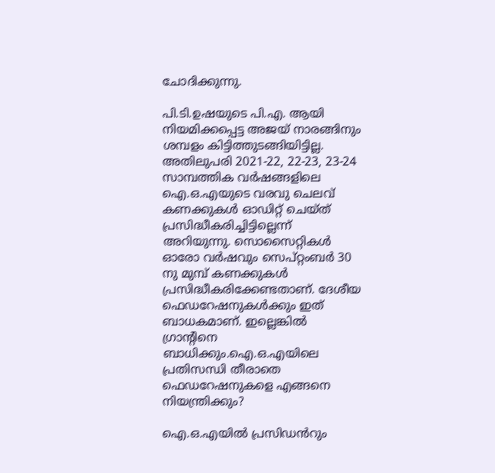ചോദിക്കുന്നു.

പി.ടി.ഉഷയുടെ പി.എ. ആയി നിയമിക്കപ്പെട്ട അജയ് നാരങ്ങിനും ശമ്പളം കിട്ടിത്തുടങ്ങിയിട്ടില്ല. അതിലുപരി 2021-22, 22-23, 23-24 സാമ്പത്തിക വർഷങ്ങളിലെ ഐ.ഒ.എയുടെ വരവു ചെലവ് കണക്കുകൾ ഓഡിറ്റ് ചെയ്ത് പ്രസിദ്ധീകരിച്ചിട്ടില്ലെന്ന് അറിയുന്നു. സൊസൈറ്റികൾ ഓരോ വർഷവും സെപ്റ്റംബർ 30 നു മുമ്പ് കണക്കുകൾ പ്രസിദ്ധീകരിക്കേണ്ടതാണ്. ദേശീയ ഫെഡറേഷനുകൾക്കും ഇത് ബാധകമാണ്. ഇല്ലെങ്കിൽ ഗ്രാൻ്റിനെ ബാധിക്കും.ഐ.ഒ.എയിലെ പ്രതിസന്ധി തീരാതെ ഫെഡറേഷനുകളെ എങ്ങനെ നിയന്ത്രിക്കും?

ഐ.ഒ.എയിൽ പ്രസിഡൻറും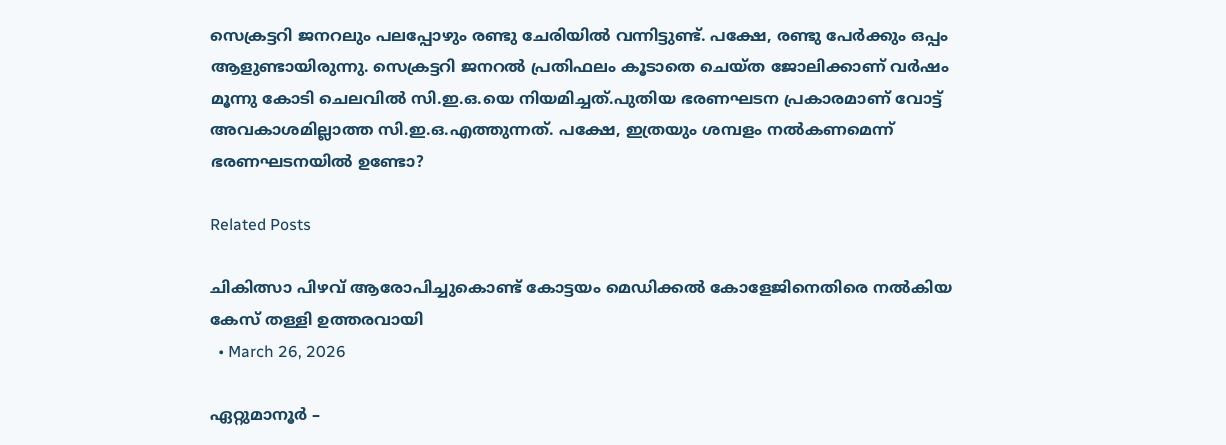സെക്രട്ടറി ജനറലും പലപ്പോഴും രണ്ടു ചേരിയിൽ വന്നിട്ടുണ്ട്. പക്ഷേ, രണ്ടു പേർക്കും ഒപ്പം ആളുണ്ടായിരുന്നു. സെക്രട്ടറി ജനറൽ പ്രതിഫലം കൂടാതെ ചെയ്ത ജോലിക്കാണ് വർഷം മൂന്നു കോടി ചെലവിൽ സി.ഇ.ഒ.യെ നിയമിച്ചത്.പുതിയ ഭരണഘടന പ്രകാരമാണ് വോട്ട് അവകാശമില്ലാത്ത സി.ഇ.ഒ.എത്തുന്നത്. പക്ഷേ, ഇത്രയും ശമ്പളം നൽകണമെന്ന് ഭരണഘടനയിൽ ഉണ്ടോ?

Related Posts

ചികിത്സാ പിഴവ് ആരോപിച്ചുകൊണ്ട് കോട്ടയം മെഡിക്കൽ കോളേജിനെതിരെ നൽകിയ കേസ് തള്ളി ഉത്തരവായി
  • March 26, 2026

ഏറ്റുമാനൂർ –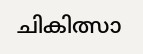ചികിത്സാ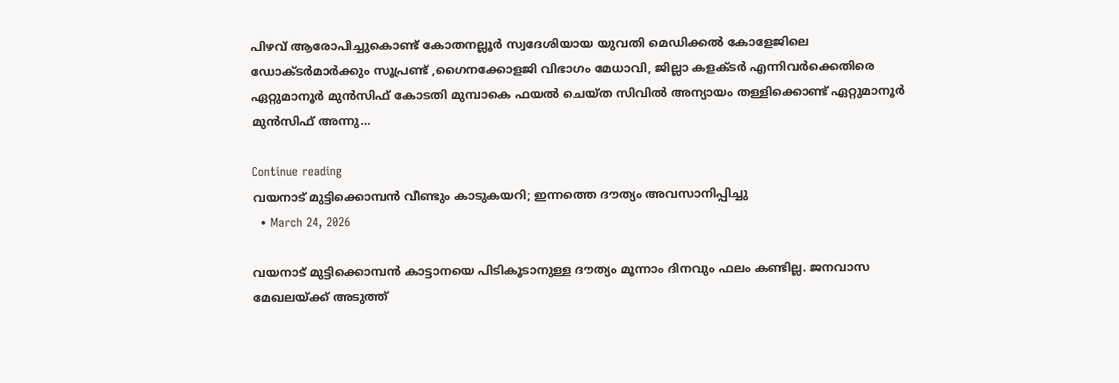പിഴവ് ആരോപിച്ചുകൊണ്ട് കോതനല്ലൂർ സ്വദേശിയായ യുവതി മെഡിക്കൽ കോളേജിലെ ഡോക്ടർമാർക്കും സൂപ്രണ്ട് ,ഗൈനക്കോളജി വിഭാഗം മേധാവി, ജില്ലാ കളക്ടർ എന്നിവർക്കെതിരെ ഏറ്റുമാനൂർ മുൻസിഫ് കോടതി മുമ്പാകെ ഫയൽ ചെയ്ത സിവിൽ അന്യായം തള്ളിക്കൊണ്ട് ഏറ്റുമാനൂർ മുൻസിഫ് അന്നു…

Continue reading
വയനാട് മുട്ടിക്കൊമ്പൻ വീണ്ടും കാടുകയറി; ഇന്നത്തെ ദൗത്യം അവസാനിപ്പിച്ചു
  • March 24, 2026

വയനാട് മുട്ടിക്കൊമ്പൻ കാട്ടാനയെ പിടികൂടാനുള്ള ദൗത്യം മൂന്നാം ദിനവും ഫലം കണ്ടില്ല. ജനവാസ മേഖലയ്ക്ക് അടുത്ത്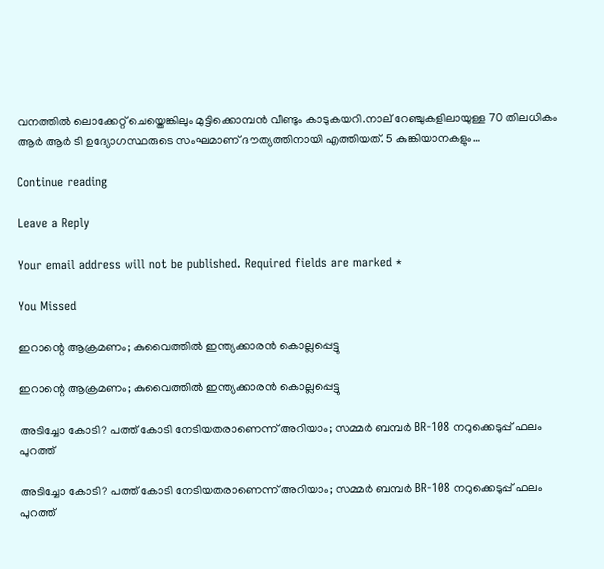വനത്തിൽ ലൊക്കേറ്റ് ചെയ്തെങ്കിലും മുട്ടിക്കൊമ്പൻ വീണ്ടും കാടുകയറി.നാല് റേഞ്ചുകളിലായുള്ള 70 തിലധികം ആർ ആർ ടി ഉദ്യോഗസ്ഥരുടെ സംഘമാണ് ദൗത്യത്തിനായി എത്തിയത്. 5 കുങ്കിയാനകളും…

Continue reading

Leave a Reply

Your email address will not be published. Required fields are marked *

You Missed

ഇറാന്റെ ആക്രമണം; കുവൈത്തില്‍ ഇന്ത്യക്കാരന്‍ കൊല്ലപ്പെട്ടു

ഇറാന്റെ ആക്രമണം; കുവൈത്തില്‍ ഇന്ത്യക്കാരന്‍ കൊല്ലപ്പെട്ടു

അടിച്ചോ കോടി? പത്ത് കോടി നേടിയതരാണെന്ന് അറിയാം; സമ്മർ ബമ്പർ BR-108 നറുക്കെടുപ്പ് ഫലം പുറത്ത്

അടിച്ചോ കോടി? പത്ത് കോടി നേടിയതരാണെന്ന് അറിയാം; സമ്മർ ബമ്പർ BR-108 നറുക്കെടുപ്പ് ഫലം പുറത്ത്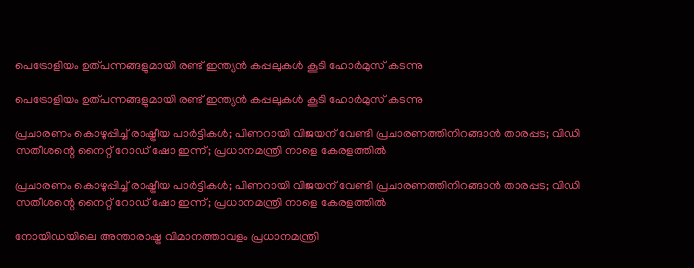പെട്രോളിയം ഉത്പന്നങ്ങളുമായി രണ്ട് ഇന്ത്യൻ കപ്പലുകൾ കൂടി ഹോർമുസ് കടന്നു

പെട്രോളിയം ഉത്പന്നങ്ങളുമായി രണ്ട് ഇന്ത്യൻ കപ്പലുകൾ കൂടി ഹോർമുസ് കടന്നു

പ്രചാരണം കൊഴുപ്പിച്ച് രാഷ്ട്രീയ പാർട്ടികൾ; പിണറായി വിജയന് വേണ്ടി പ്രചാരണത്തിനിറങ്ങാൻ താരപ്പട; വിഡി സതീശന്റെ നൈറ്റ് റോഡ് ഷോ ഇന്ന്; പ്രധാനമന്ത്രി നാളെ കേരളത്തിൽ

പ്രചാരണം കൊഴുപ്പിച്ച് രാഷ്ട്രീയ പാർട്ടികൾ; പിണറായി വിജയന് വേണ്ടി പ്രചാരണത്തിനിറങ്ങാൻ താരപ്പട; വിഡി സതീശന്റെ നൈറ്റ് റോഡ് ഷോ ഇന്ന്; പ്രധാനമന്ത്രി നാളെ കേരളത്തിൽ

നോയിഡയിലെ അന്താരാഷ്ട്ര വിമാനത്താവളം പ്രധാനമന്ത്രി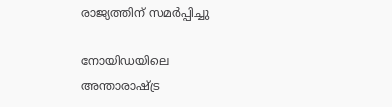രാജ്യത്തിന് സമർപ്പിച്ചു

നോയിഡയിലെ അന്താരാഷ്ട്ര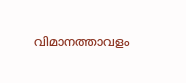വിമാനത്താവളം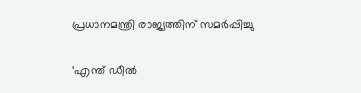പ്രധാനമന്ത്രി രാജ്യത്തിന് സമർപ്പിച്ചു

‘എന്ത് ഡീൽ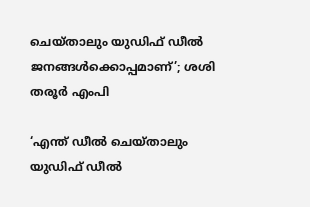ചെയ്താലും യുഡിഫ് ഡീൽ ജനങ്ങൾക്കൊപ്പമാണ്’; ശശി തരൂർ എംപി

‘എന്ത് ഡീൽ ചെയ്താലും യുഡിഫ് ഡീൽ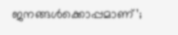ജനങ്ങൾക്കൊപ്പമാണ്’;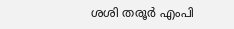ശശി തരൂർ എംപി